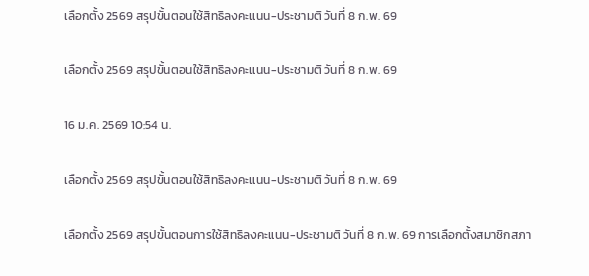เลือกตั้ง 2569 สรุปขั้นตอนใช้สิทธิลงคะแนน-ประชามติ วันที่ 8 ก.พ. 69

เลือกตั้ง 2569 สรุปขั้นตอนใช้สิทธิลงคะแนน-ประชามติ วันที่ 8 ก.พ. 69

16 ม.ค. 2569 10:54 น.

เลือกตั้ง 2569 สรุปขั้นตอนใช้สิทธิลงคะแนน-ประชามติ วันที่ 8 ก.พ. 69

เลือกตั้ง 2569 สรุปขั้นตอนการใช้สิทธิลงคะแนน-ประชามติ วันที่ 8 ก.พ. 69 การเลือกตั้งสมาชิกสภา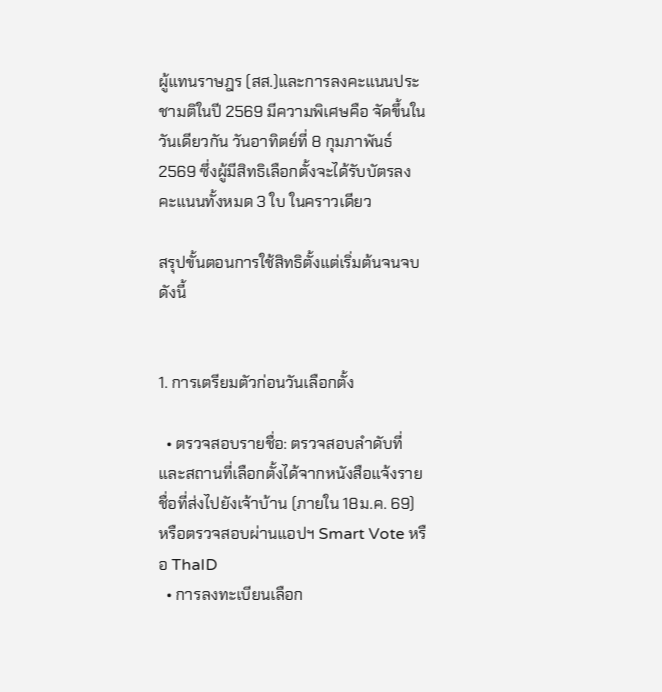ผู้แทนราษฎร (สส.)และการลงคะแนนประชามติในปี 2569 มีความพิเศษคือ จัดขึ้นในวันเดียวกัน วันอาทิตย์ที่ 8 กุมภาพันธ์ 2569 ซึ่งผู้มีสิทธิเลือกตั้งจะได้รับบัตรลงคะแนนทั้งหมด 3 ใบ ในคราวเดียว

สรุปขั้นตอนการใช้สิทธิตั้งแต่เริ่มต้นจนจบ ดังนี้


1. การเตรียมตัวก่อนวันเลือกตั้ง

  • ตรวจสอบรายชื่อ: ตรวจสอบลำดับที่และสถานที่เลือกตั้งได้จากหนังสือแจ้งรายชื่อที่ส่งไปยังเจ้าบ้าน (ภายใน 18ม.ค. 69) หรือตรวจสอบผ่านแอปฯ Smart Vote หรือ ThaID
  • การลงทะเบียนเลือก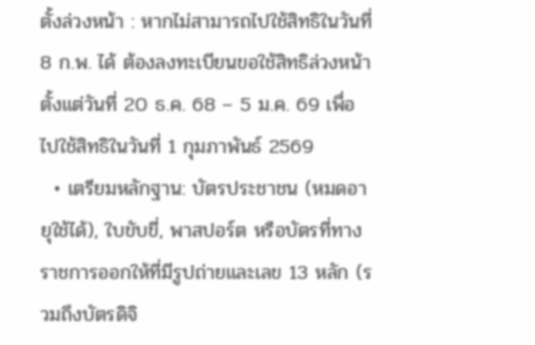ตั้งล่วงหน้า : หากไม่สามารถไปใช้สิทธิในวันที่ 8 ก.พ. ได้ ต้องลงทะเบียนขอใช้สิทธิล่วงหน้าตั้งแต่วันที่ 20 ธ.ค. 68 – 5 ม.ค. 69 เพื่อไปใช้สิทธิในวันที่ 1 กุมภาพันธ์ 2569
  • เตรียมหลักฐาน: บัตรประชาชน (หมดอายุใช้ได้), ใบขับขี่, พาสปอร์ต หรือบัตรที่ทางราชการออกให้ที่มีรูปถ่ายและเลข 13 หลัก (รวมถึงบัตรดิจิ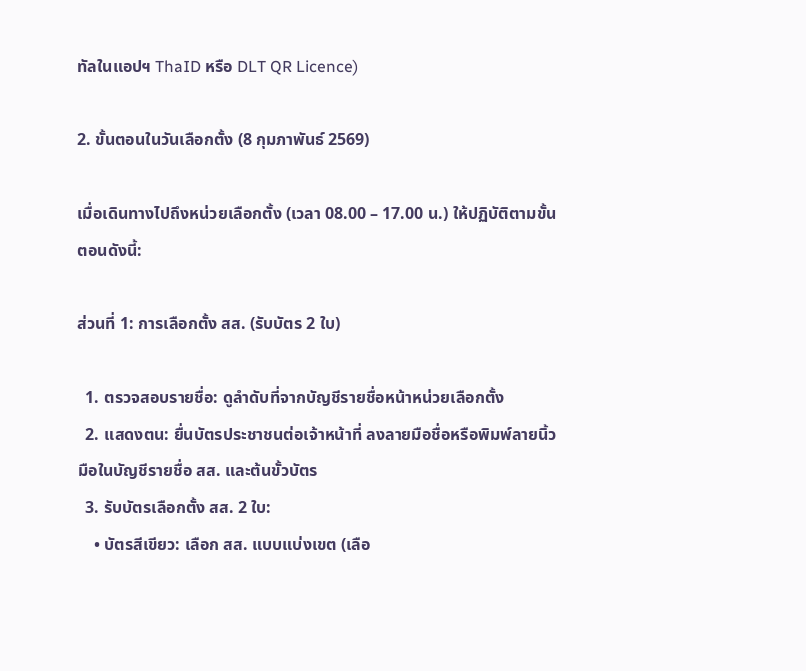ทัลในแอปฯ ThaID หรือ DLT QR Licence)

2. ขั้นตอนในวันเลือกตั้ง (8 กุมภาพันธ์ 2569)

เมื่อเดินทางไปถึงหน่วยเลือกตั้ง (เวลา 08.00 – 17.00 น.) ให้ปฏิบัติตามขั้นตอนดังนี้:

ส่วนที่ 1: การเลือกตั้ง สส. (รับบัตร 2 ใบ)

  1. ตรวจสอบรายชื่อ: ดูลำดับที่จากบัญชีรายชื่อหน้าหน่วยเลือกตั้ง
  2. แสดงตน: ยื่นบัตรประชาชนต่อเจ้าหน้าที่ ลงลายมือชื่อหรือพิมพ์ลายนิ้วมือในบัญชีรายชื่อ สส. และต้นขั้วบัตร
  3. รับบัตรเลือกตั้ง สส. 2 ใบ:
    • บัตรสีเขียว: เลือก สส. แบบแบ่งเขต (เลือ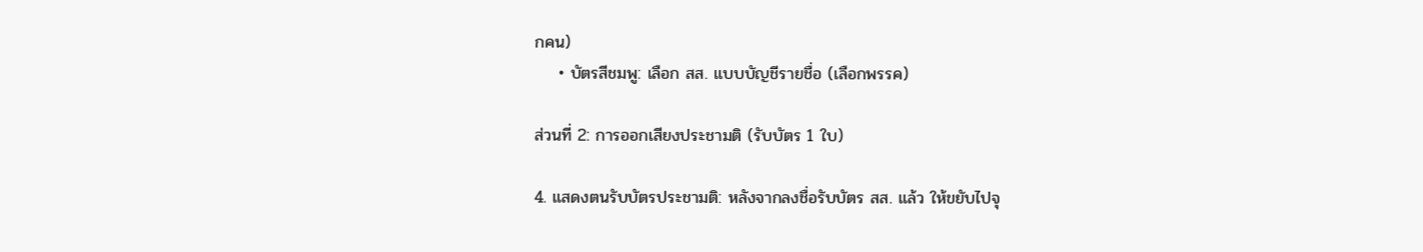กคน)
    • บัตรสีชมพู: เลือก สส. แบบบัญชีรายชื่อ (เลือกพรรค)

ส่วนที่ 2: การออกเสียงประชามติ (รับบัตร 1 ใบ)

4. แสดงตนรับบัตรประชามติ: หลังจากลงชื่อรับบัตร สส. แล้ว ให้ขยับไปจุ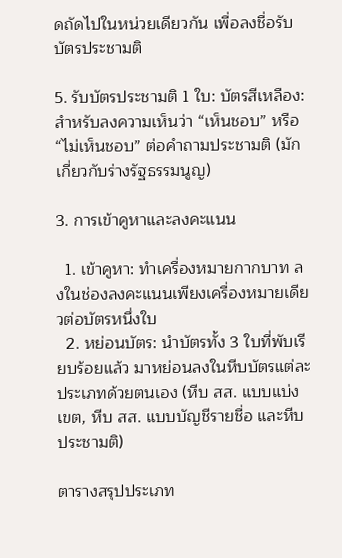ดถัดไปในหน่วยเดียวกัน เพื่อลงชื่อรับบัตรประชามติ

5. รับบัตรประชามติ 1 ใบ: บัตรสีเหลือง: สำหรับลงความเห็นว่า “เห็นชอบ” หรือ “ไม่เห็นชอบ” ต่อคำถามประชามติ (มักเกี่ยวกับร่างรัฐธรรมนูญ)

3. การเข้าคูหาและลงคะแนน

  1. เข้าคูหา: ทำเครื่องหมายกากบาท ลงในช่องลงคะแนนเพียงเครื่องหมายเดียวต่อบัตรหนึ่งใบ
  2. หย่อนบัตร: นำบัตรทั้ง 3 ใบที่พับเรียบร้อยแล้ว มาหย่อนลงในหีบบัตรแต่ละประเภทด้วยตนเอง (หีบ สส. แบบแบ่งเขต, หีบ สส. แบบบัญชีรายชื่อ และหีบประชามติ)

ตารางสรุปประเภท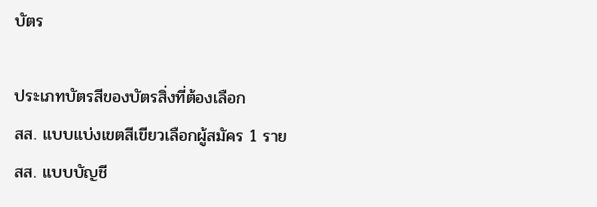บัตร

ประเภทบัตรสีของบัตรสิ่งที่ต้องเลือก
สส. แบบแบ่งเขตสีเขียวเลือกผู้สมัคร 1 ราย
สส. แบบบัญชี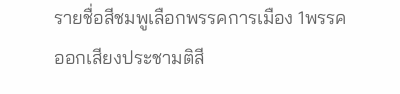รายชื่อสีชมพูเลือกพรรคการเมือง 1พรรค
ออกเสียงประชามติสี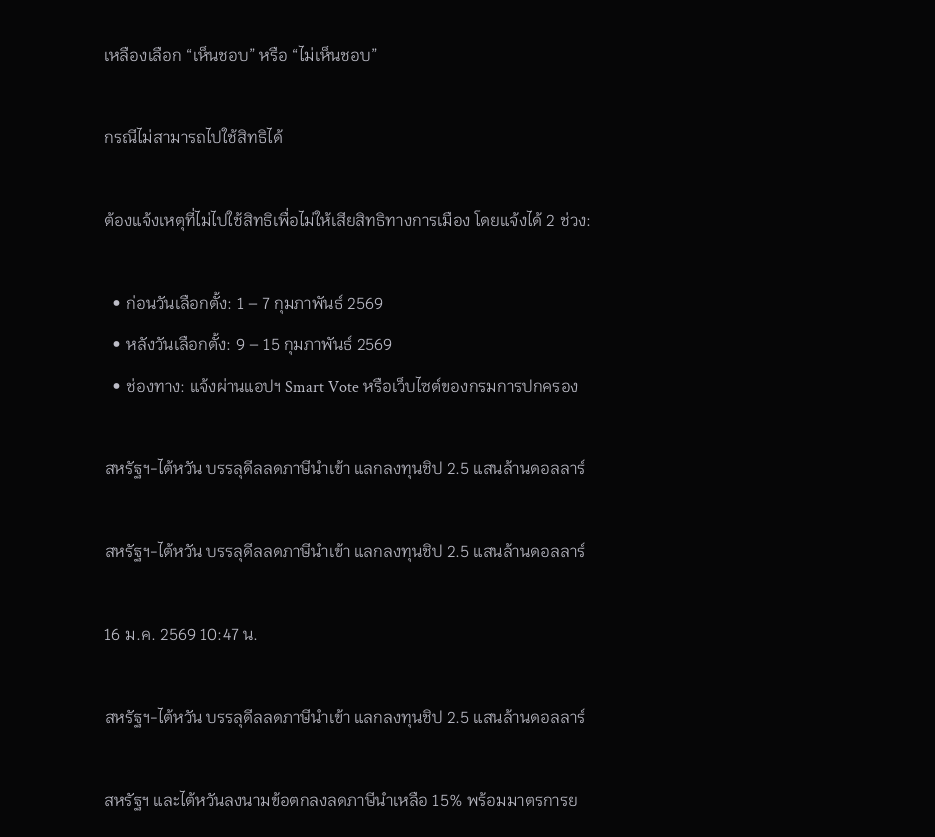เหลืองเลือก “เห็นชอบ” หรือ “ไม่เห็นชอบ”

กรณีไม่สามารถไปใช้สิทธิได้

ต้องแจ้งเหตุที่ไม่ไปใช้สิทธิเพื่อไม่ให้เสียสิทธิทางการเมือง โดยแจ้งได้ 2 ช่วง:

  • ก่อนวันเลือกตั้ง: 1 – 7 กุมภาพันธ์ 2569
  • หลังวันเลือกตั้ง: 9 – 15 กุมภาพันธ์ 2569
  • ช่องทาง: แจ้งผ่านแอปฯ Smart Vote หรือเว็บไซต์ของกรมการปกครอง

สหรัฐฯ-ไต้หวัน บรรลุดีลลดภาษีนำเข้า แลกลงทุนชิป 2.5 แสนล้านดอลลาร์

สหรัฐฯ-ไต้หวัน บรรลุดีลลดภาษีนำเข้า แลกลงทุนชิป 2.5 แสนล้านดอลลาร์

16 ม.ค. 2569 10:47 น.

สหรัฐฯ-ไต้หวัน บรรลุดีลลดภาษีนำเข้า แลกลงทุนชิป 2.5 แสนล้านดอลลาร์

สหรัฐฯ และไต้หวันลงนามข้อตกลงลดภาษีนำเหลือ 15% พร้อมมาตรการย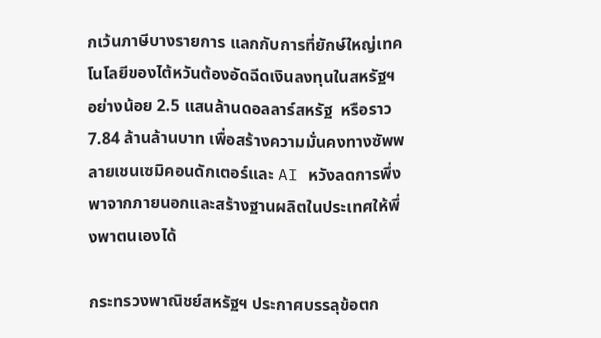กเว้นภาษีบางรายการ แลกกับการที่ยักษ์ใหญ่เทคโนโลยีของไต้หวันต้องอัดฉีดเงินลงทุนในสหรัฐฯ อย่างน้อย 2.5 แสนล้านดอลลาร์สหรัฐ  หรือราว 7.84 ล้านล้านบาท เพื่อสร้างความมั่นคงทางซัพพลายเชนเซมิคอนดักเตอร์และ AI หวังลดการพึ่งพาจากภายนอกและสร้างฐานผลิตในประเทศให้พึ่งพาตนเองได้

กระทรวงพาณิชย์สหรัฐฯ ประกาศบรรลุข้อตก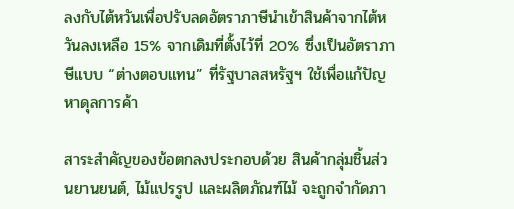ลงกับไต้หวันเพื่อปรับลดอัตราภาษีนำเข้าสินค้าจากไต้หวันลงเหลือ 15% จากเดิมที่ตั้งไว้ที่ 20% ซึ่งเป็นอัตราภาษีแบบ “ต่างตอบแทน” ที่รัฐบาลสหรัฐฯ ใช้เพื่อแก้ปัญหาดุลการค้า

สาระสำคัญของข้อตกลงประกอบด้วย สินค้ากลุ่มชิ้นส่วนยานยนต์, ไม้แปรรูป และผลิตภัณฑ์ไม้ จะถูกจำกัดภา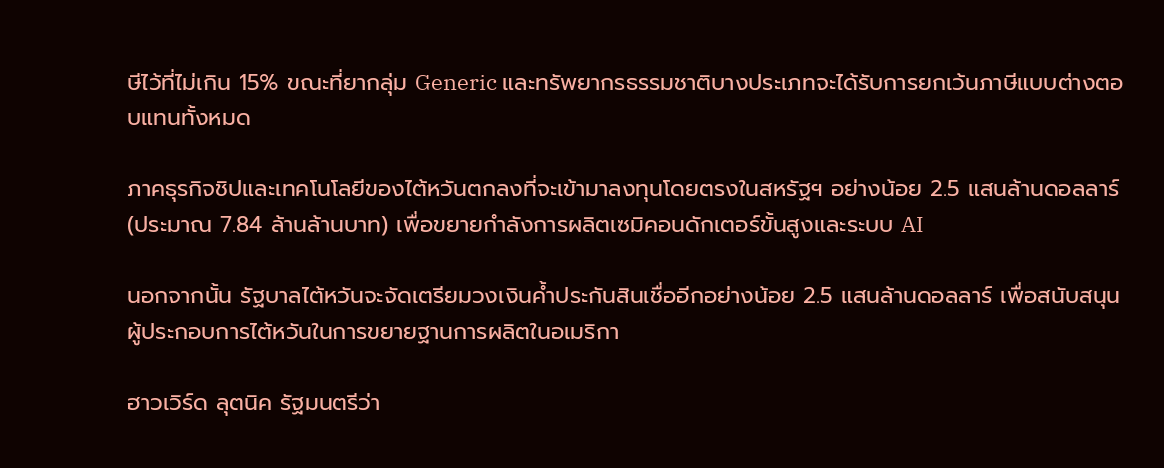ษีไว้ที่ไม่เกิน 15% ขณะที่ยากลุ่ม Generic และทรัพยากรธรรมชาติบางประเภทจะได้รับการยกเว้นภาษีแบบต่างตอบแทนทั้งหมด

ภาคธุรกิจชิปและเทคโนโลยีของไต้หวันตกลงที่จะเข้ามาลงทุนโดยตรงในสหรัฐฯ อย่างน้อย 2.5 แสนล้านดอลลาร์ (ประมาณ 7.84 ล้านล้านบาท) เพื่อขยายกำลังการผลิตเซมิคอนดักเตอร์ขั้นสูงและระบบ AI

นอกจากนั้น รัฐบาลไต้หวันจะจัดเตรียมวงเงินค้ำประกันสินเชื่ออีกอย่างน้อย 2.5 แสนล้านดอลลาร์ เพื่อสนับสนุนผู้ประกอบการไต้หวันในการขยายฐานการผลิตในอเมริกา

ฮาวเวิร์ด ลุตนิค รัฐมนตรีว่า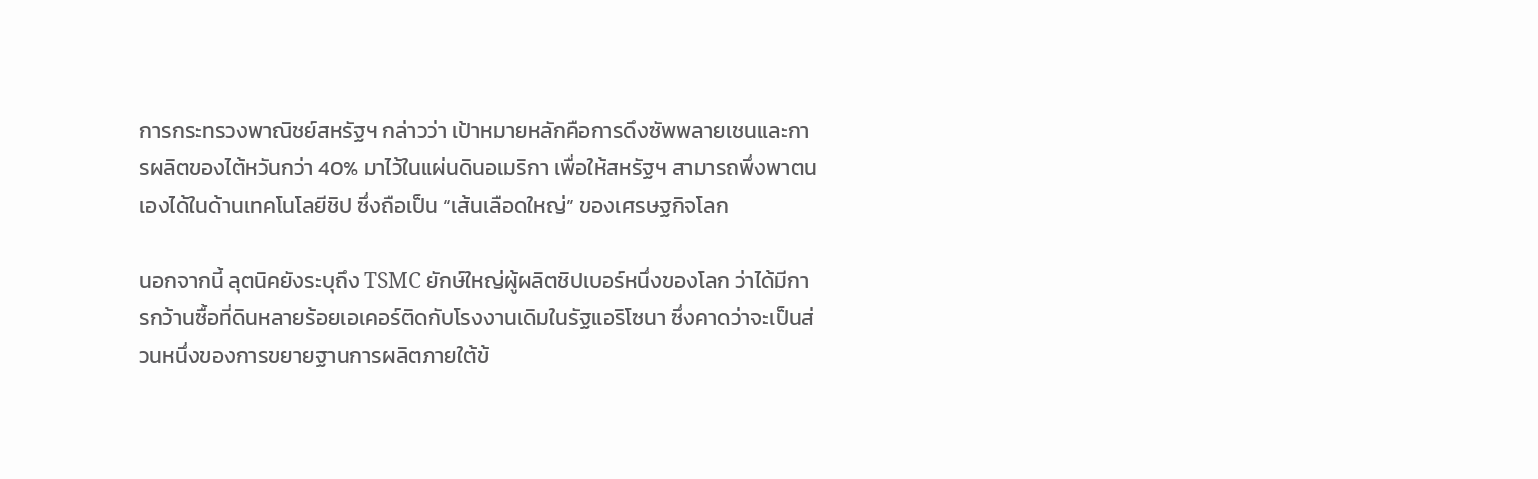การกระทรวงพาณิชย์สหรัฐฯ กล่าวว่า เป้าหมายหลักคือการดึงซัพพลายเชนและการผลิตของไต้หวันกว่า 40% มาไว้ในแผ่นดินอเมริกา เพื่อให้สหรัฐฯ สามารถพึ่งพาตนเองได้ในด้านเทคโนโลยีชิป ซึ่งถือเป็น “เส้นเลือดใหญ่” ของเศรษฐกิจโลก

นอกจากนี้ ลุตนิคยังระบุถึง TSMC ยักษ์ใหญ่ผู้ผลิตชิปเบอร์หนึ่งของโลก ว่าได้มีการกว้านซื้อที่ดินหลายร้อยเอเคอร์ติดกับโรงงานเดิมในรัฐแอริโซนา ซึ่งคาดว่าจะเป็นส่วนหนึ่งของการขยายฐานการผลิตภายใต้ข้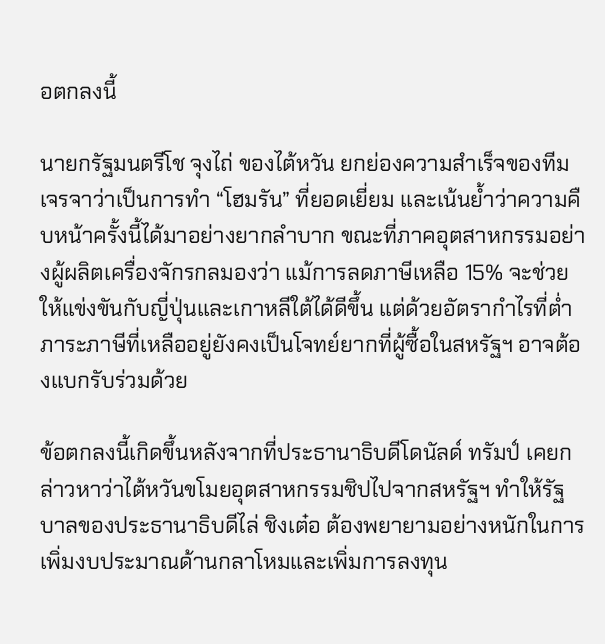อตกลงนี้

นายกรัฐมนตรีโช จุงไถ่ ของไต้หวัน ยกย่องความสำเร็จของทีมเจรจาว่าเป็นการทำ “โฮมรัน” ที่ยอดเยี่ยม และเน้นย้ำว่าความคืบหน้าครั้งนี้ได้มาอย่างยากลำบาก ขณะที่ภาคอุตสาหกรรมอย่างผู้ผลิตเครื่องจักรกลมองว่า แม้การลดภาษีเหลือ 15% จะช่วยให้แข่งขันกับญี่ปุ่นและเกาหลีใต้ได้ดีขึ้น แต่ด้วยอัตรากำไรที่ต่ำ ภาระภาษีที่เหลืออยู่ยังคงเป็นโจทย์ยากที่ผู้ซื้อในสหรัฐฯ อาจต้องแบกรับร่วมด้วย

ข้อตกลงนี้เกิดขึ้นหลังจากที่ประธานาธิบดีโดนัลด์ ทรัมป์ เคยกล่าวหาว่าไต้หวันขโมยอุตสาหกรรมชิปไปจากสหรัฐฯ ทำให้รัฐบาลของประธานาธิบดีไล่ ชิงเต๋อ ต้องพยายามอย่างหนักในการเพิ่มงบประมาณด้านกลาโหมและเพิ่มการลงทุน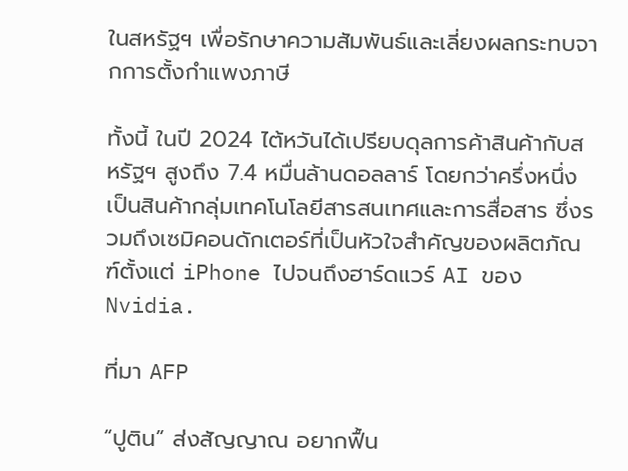ในสหรัฐฯ เพื่อรักษาความสัมพันธ์และเลี่ยงผลกระทบจากการตั้งกำแพงภาษี

ทั้งนี้ ในปี 2024 ไต้หวันได้เปรียบดุลการค้าสินค้ากับสหรัฐฯ สูงถึง 7.4 หมื่นล้านดอลลาร์ โดยกว่าครึ่งหนึ่งเป็นสินค้ากลุ่มเทคโนโลยีสารสนเทศและการสื่อสาร ซึ่งรวมถึงเซมิคอนดักเตอร์ที่เป็นหัวใจสำคัญของผลิตภัณฑ์ตั้งแต่ iPhone ไปจนถึงฮาร์ดแวร์ AI ของ Nvidia.

ที่มา AFP

“ปูติน” ส่งสัญญาณ อยากฟื้น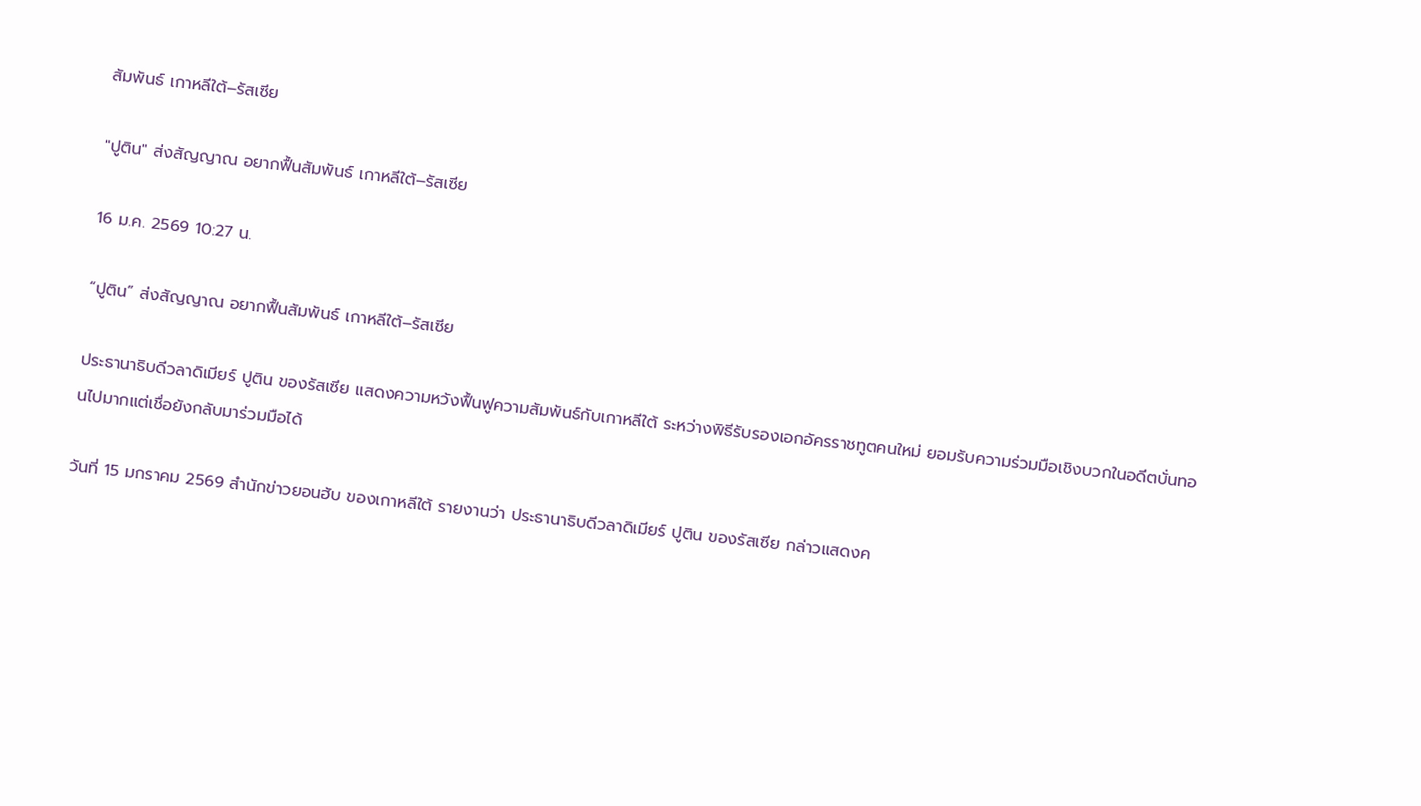สัมพันธ์ เกาหลีใต้–รัสเซีย

"ปูติน" ส่งสัญญาณ อยากฟื้นสัมพันธ์ เกาหลีใต้–รัสเซีย

16 ม.ค. 2569 10:27 น.

“ปูติน” ส่งสัญญาณ อยากฟื้นสัมพันธ์ เกาหลีใต้–รัสเซีย

ประธานาธิบดีวลาดิเมียร์ ปูติน ของรัสเซีย แสดงความหวังฟื้นฟูความสัมพันธ์กับเกาหลีใต้ ระหว่างพิธีรับรองเอกอัครราชทูตคนใหม่ ยอมรับความร่วมมือเชิงบวกในอดีตบั่นทอนไปมากแต่เชื่อยังกลับมาร่วมมือได้

วันที่ 15 มกราคม 2569 สำนักข่าวยอนฮับ ของเกาหลีใต้ รายงานว่า ประธานาธิบดีวลาดิเมียร์ ปูติน ของรัสเซีย กล่าวแสดงค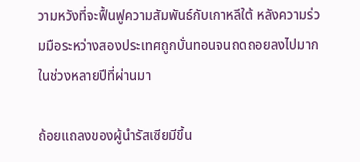วามหวังที่จะฟื้นฟูความสัมพันธ์กับเกาหลีใต้ หลังความร่วมมือระหว่างสองประเทศถูกบั่นทอนจนถดถอยลงไปมากในช่วงหลายปีที่ผ่านมา

ถ้อยแถลงของผู้นำรัสเซียมีขึ้น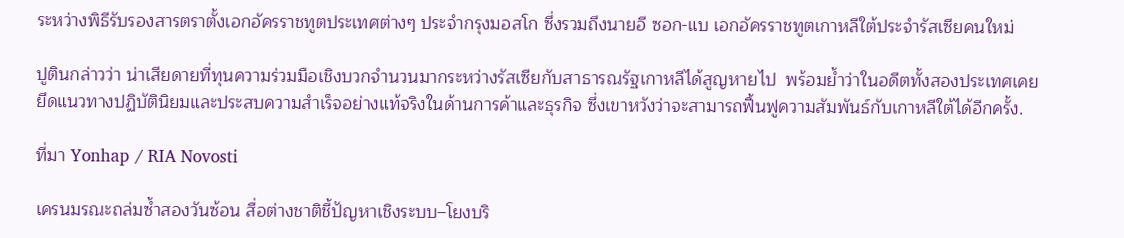ระหว่างพิธีรับรองสารตราตั้งเอกอัครราชทูตประเทศต่างๆ ประจำกรุงมอสโก ซึ่งรวมถึงนายอี ซอก-แบ เอกอัครราชทูตเกาหลีใต้ประจำรัสเซียคนใหม่

ปูตินกล่าวว่า น่าเสียดายที่ทุนความร่วมมือเชิงบวกจำนวนมากระหว่างรัสเซียกับสาธารณรัฐเกาหลีได้สูญหายไป  พร้อมย้ำว่าในอดีตทั้งสองประเทศเคยยึดแนวทางปฏิบัตินิยมและประสบความสำเร็จอย่างแท้จริงในด้านการค้าและธุรกิจ ซึ่งเขาหวังว่าจะสามารถฟื้นฟูความสัมพันธ์กับเกาหลีใต้ได้อีกครั้ง.

ที่มา Yonhap / RIA Novosti

เครนมรณะถล่มซ้ำสองวันซ้อน สื่อต่างชาติชี้ปัญหาเชิงระบบ–โยงบริ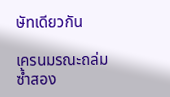ษัทเดียวกัน

เครนมรณะถล่มซ้ำสอง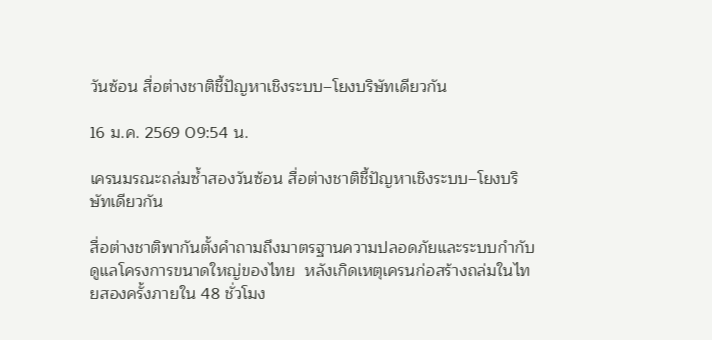วันซ้อน สื่อต่างชาติชี้ปัญหาเชิงระบบ–โยงบริษัทเดียวกัน

16 ม.ค. 2569 09:54 น.

เครนมรณะถล่มซ้ำสองวันซ้อน สื่อต่างชาติชี้ปัญหาเชิงระบบ–โยงบริษัทเดียวกัน

สื่อต่างชาติพากันตั้งคำถามถึงมาตรฐานความปลอดภัยและระบบกำกับดูแลโครงการขนาดใหญ่ของไทย  หลังเกิดเหตุเครนก่อสร้างถล่มในไทยสองครั้งภายใน 48 ชั่วโมง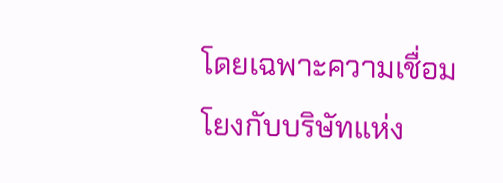โดยเฉพาะความเชื่อมโยงกับบริษัทแห่ง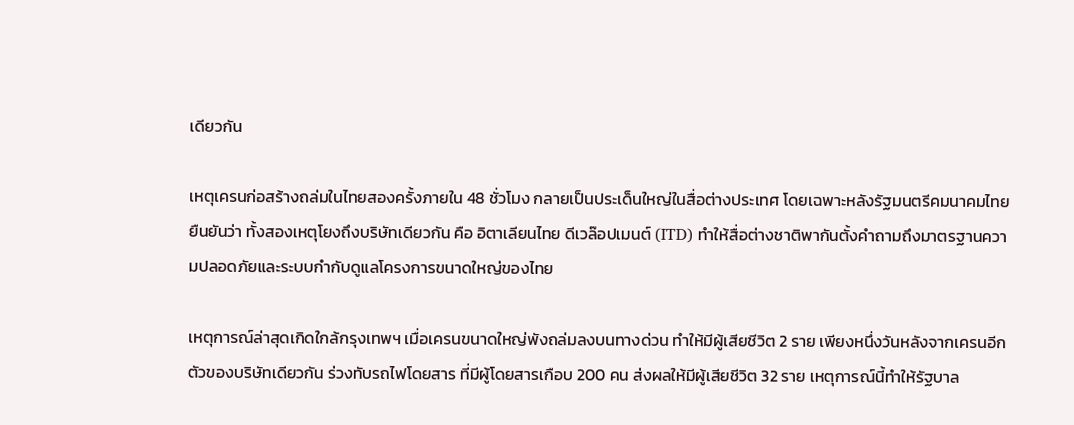เดียวกัน

เหตุเครนก่อสร้างถล่มในไทยสองครั้งภายใน 48 ชั่วโมง กลายเป็นประเด็นใหญ่ในสื่อต่างประเทศ โดยเฉพาะหลังรัฐมนตรีคมนาคมไทยยืนยันว่า ทั้งสองเหตุโยงถึงบริษัทเดียวกัน คือ อิตาเลียนไทย ดีเวล๊อปเมนต์ (ITD) ทำให้สื่อต่างชาติพากันตั้งคำถามถึงมาตรฐานความปลอดภัยและระบบกำกับดูแลโครงการขนาดใหญ่ของไทย

เหตุการณ์ล่าสุดเกิดใกล้กรุงเทพฯ เมื่อเครนขนาดใหญ่พังถล่มลงบนทางด่วน ทำให้มีผู้เสียชีวิต 2 ราย เพียงหนึ่งวันหลังจากเครนอีกตัวของบริษัทเดียวกัน ร่วงทับรถไฟโดยสาร ที่มีผู้โดยสารเกือบ 200 คน ส่งผลให้มีผู้เสียชีวิต 32 ราย เหตุการณ์นี้ทำให้รัฐบาล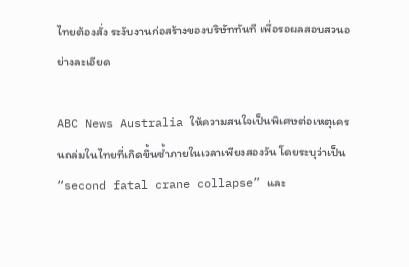ไทยต้องสั่ง ระงับงานก่อสร้างของบริษัททันที เพื่อรอผลสอบสวนอย่างละเอียด

ABC News Australia ให้ความสนใจเป็นพิเศษต่อเหตุเครนถล่มในไทยที่เกิดขึ้นซ้ำภายในเวลาเพียงสองวัน โดยระบุว่าเป็น “second fatal crane collapse” และ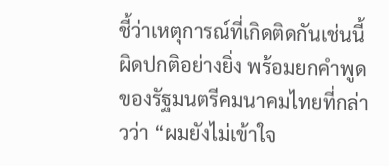ชี้ว่าเหตุการณ์ที่เกิดติดกันเช่นนี้ ผิดปกติอย่างยิ่ง พร้อมยกคำพูดของรัฐมนตรีคมนาคมไทยที่กล่าวว่า “ผมยังไม่เข้าใจ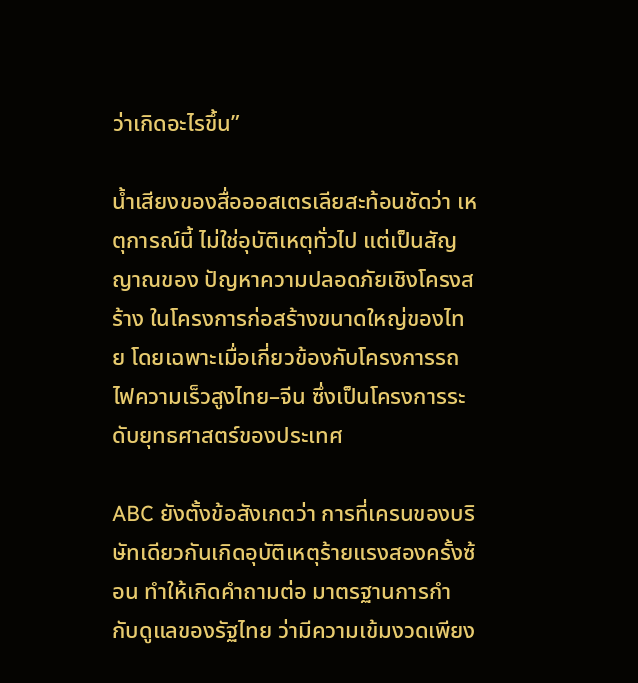ว่าเกิดอะไรขึ้น”

น้ำเสียงของสื่อออสเตรเลียสะท้อนชัดว่า เหตุการณ์นี้ ไม่ใช่อุบัติเหตุทั่วไป แต่เป็นสัญญาณของ ปัญหาความปลอดภัยเชิงโครงสร้าง ในโครงการก่อสร้างขนาดใหญ่ของไทย โดยเฉพาะเมื่อเกี่ยวข้องกับโครงการรถไฟความเร็วสูงไทย–จีน ซึ่งเป็นโครงการระดับยุทธศาสตร์ของประเทศ

ABC ยังตั้งข้อสังเกตว่า การที่เครนของบริษัทเดียวกันเกิดอุบัติเหตุร้ายแรงสองครั้งซ้อน ทำให้เกิดคำถามต่อ มาตรฐานการกำกับดูแลของรัฐไทย ว่ามีความเข้มงวดเพียง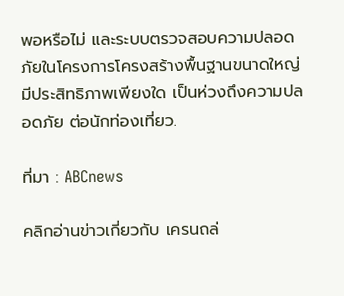พอหรือไม่ และระบบตรวจสอบความปลอดภัยในโครงการโครงสร้างพื้นฐานขนาดใหญ่มีประสิทธิภาพเพียงใด เป็นห่วงถึงความปลอดภัย ต่อนักท่องเที่ยว.

ที่มา : ABCnews

คลิกอ่านข่าวเกี่ยวกับ เครนถล่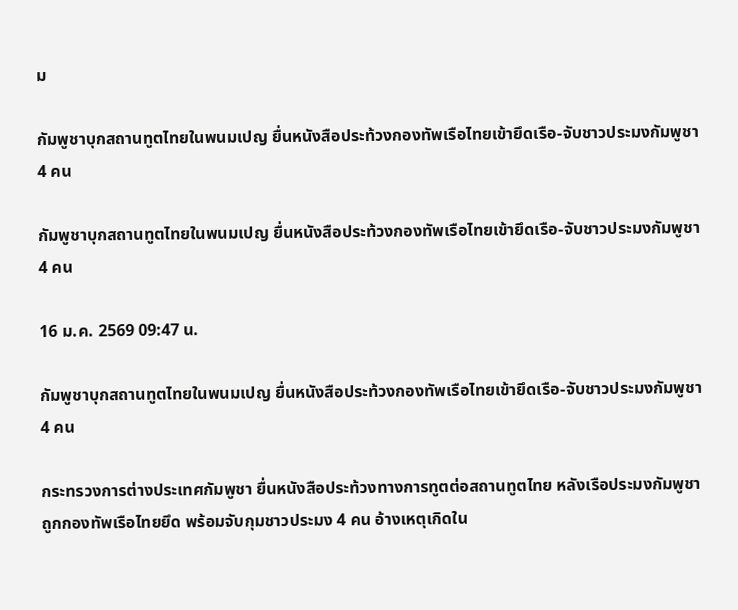ม

กัมพูชาบุกสถานทูตไทยในพนมเปญ ยื่นหนังสือประท้วงกองทัพเรือไทยเข้ายึดเรือ-จับชาวประมงกัมพูชา 4 คน

กัมพูชาบุกสถานทูตไทยในพนมเปญ ยื่นหนังสือประท้วงกองทัพเรือไทยเข้ายึดเรือ-จับชาวประมงกัมพูชา 4 คน

16 ม.ค. 2569 09:47 น.

กัมพูชาบุกสถานทูตไทยในพนมเปญ ยื่นหนังสือประท้วงกองทัพเรือไทยเข้ายึดเรือ-จับชาวประมงกัมพูชา 4 คน

กระทรวงการต่างประเทศกัมพูชา ยื่นหนังสือประท้วงทางการทูตต่อสถานทูตไทย หลังเรือประมงกัมพูชาถูกกองทัพเรือไทยยึด พร้อมจับกุมชาวประมง 4 คน อ้างเหตุเกิดใน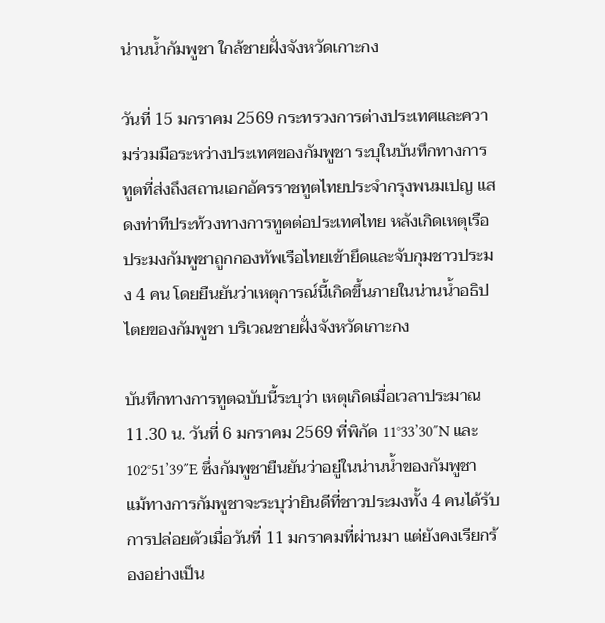น่านน้ำกัมพูชา ใกล้ชายฝั่งจังหวัดเกาะกง

วันที่ 15 มกราคม 2569 กระทรวงการต่างประเทศและความร่วมมือระหว่างประเทศของกัมพูชา ระบุในบันทึกทางการทูตที่ส่งถึงสถานเอกอัครราชทูตไทยประจำกรุงพนมเปญ แสดงท่าทีประท้วงทางการทูตต่อประเทศไทย หลังเกิดเหตุเรือประมงกัมพูชาถูกกองทัพเรือไทยเข้ายึดและจับกุมชาวประมง 4 คน โดยยืนยันว่าเหตุการณ์นี้เกิดขึ้นภายในน่านน้ำอธิปไตยของกัมพูชา บริเวณชายฝั่งจังหวัดเกาะกง

บันทึกทางการทูตฉบับนี้ระบุว่า เหตุเกิดเมื่อเวลาประมาณ 11.30 น. วันที่ 6 มกราคม 2569 ที่พิกัด 11°33’30″N และ 102°51’39″E ซึ่งกัมพูชายืนยันว่าอยู่ในน่านน้ำของกัมพูชา แม้ทางการกัมพูชาจะระบุว่ายินดีที่ชาวประมงทั้ง 4 คนได้รับการปล่อยตัวเมื่อวันที่ 11 มกราคมที่ผ่านมา แต่ยังคงเรียกร้องอย่างเป็น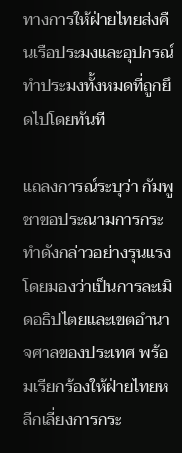ทางการให้ฝ่ายไทยส่งคืนเรือประมงและอุปกรณ์ทำประมงทั้งหมดที่ถูกยึดไปโดยทันที

แถลงการณ์ระบุว่า กัมพูชาขอประณามการกระทำดังกล่าวอย่างรุนแรง โดยมองว่าเป็นการละเมิดอธิปไตยและเขตอำนาจศาลของประเทศ พร้อมเรียกร้องให้ฝ่ายไทยหลีกเลี่ยงการกระ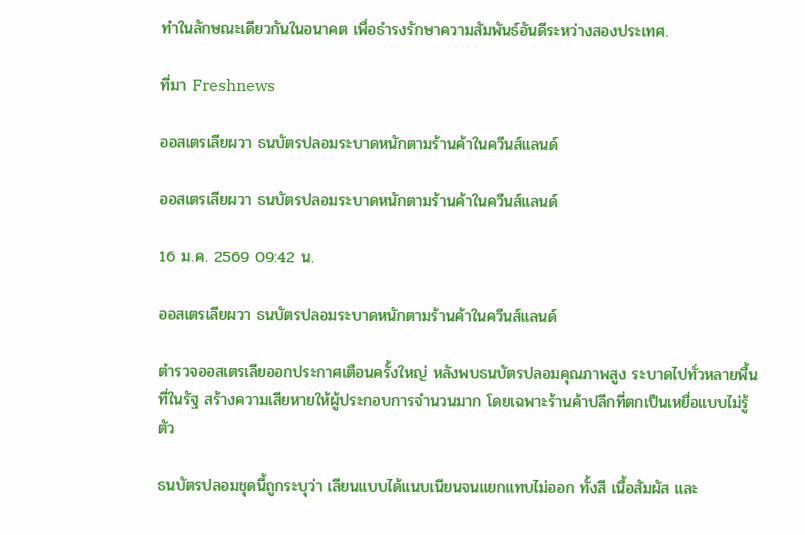ทำในลักษณะเดียวกันในอนาคต เพื่อธำรงรักษาความสัมพันธ์อันดีระหว่างสองประเทศ.

ที่มา Freshnews

ออสเตรเลียผวา ธนบัตรปลอมระบาดหนักตามร้านค้าในควีนส์แลนด์

ออสเตรเลียผวา ธนบัตรปลอมระบาดหนักตามร้านค้าในควีนส์แลนด์

16 ม.ค. 2569 09:42 น.

ออสเตรเลียผวา ธนบัตรปลอมระบาดหนักตามร้านค้าในควีนส์แลนด์

ตำรวจออสเตรเลียออกประกาศเตือนครั้งใหญ่ หลังพบธนบัตรปลอมคุณภาพสูง ระบาดไปทั่วหลายพื้นที่ในรัฐ สร้างความเสียหายให้ผู้ประกอบการจำนวนมาก โดยเฉพาะร้านค้าปลีกที่ตกเป็นเหยื่อแบบไม่รู้ตัว

ธนบัตรปลอมชุดนี้ถูกระบุว่า เลียนแบบได้แนบเนียนจนแยกแทบไม่ออก ทั้งสี เนื้อสัมผัส และ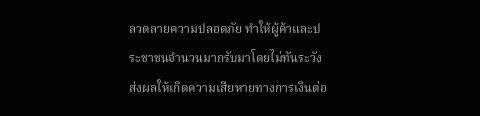ลวดลายความปลอดภัย ทำให้ผู้ค้าและประชาชนจำนวนมากรับมาโดยไม่ทันระวัง ส่งผลให้เกิดความเสียหายทางการเงินต่อ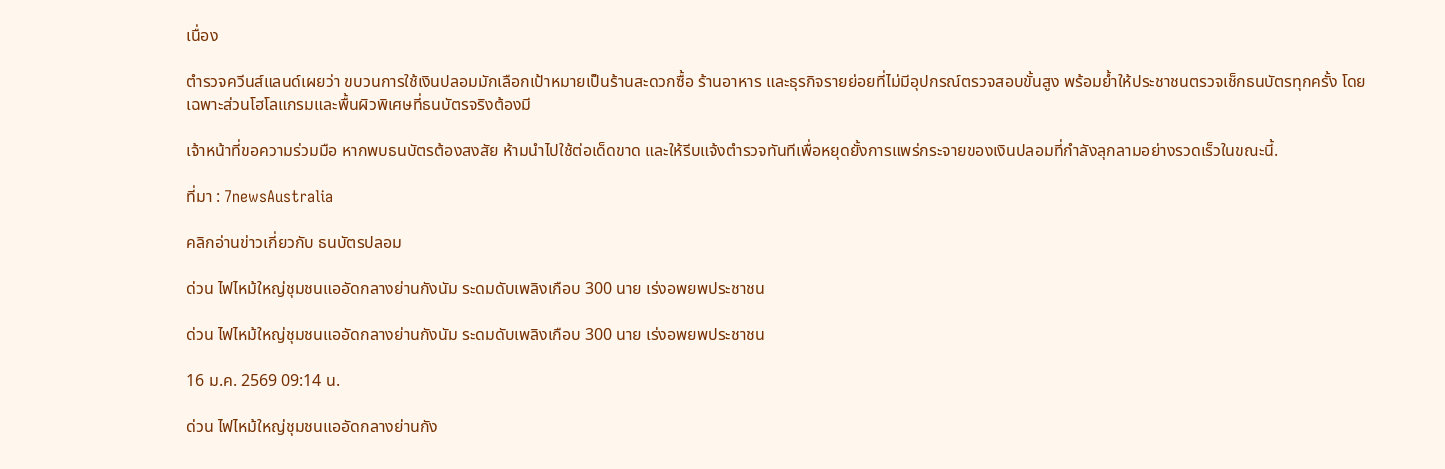เนื่อง

ตำรวจควีนส์แลนด์เผยว่า ขบวนการใช้เงินปลอมมักเลือกเป้าหมายเป็นร้านสะดวกซื้อ ร้านอาหาร และธุรกิจรายย่อยที่ไม่มีอุปกรณ์ตรวจสอบขั้นสูง พร้อมย้ำให้ประชาชนตรวจเช็กธนบัตรทุกครั้ง โดยเฉพาะส่วนโฮโลแกรมและพื้นผิวพิเศษที่ธนบัตรจริงต้องมี

เจ้าหน้าที่ขอความร่วมมือ หากพบธนบัตรต้องสงสัย ห้ามนำไปใช้ต่อเด็ดขาด และให้รีบแจ้งตำรวจทันทีเพื่อหยุดยั้งการแพร่กระจายของเงินปลอมที่กำลังลุกลามอย่างรวดเร็วในขณะนี้.

ที่มา : 7newsAustralia

คลิกอ่านข่าวเกี่ยวกับ ธนบัตรปลอม

ด่วน ไฟไหม้ใหญ่ชุมชนแออัดกลางย่านกังนัม ระดมดับเพลิงเกือบ 300 นาย เร่งอพยพประชาชน

ด่วน ไฟไหม้ใหญ่ชุมชนแออัดกลางย่านกังนัม ระดมดับเพลิงเกือบ 300 นาย เร่งอพยพประชาชน

16 ม.ค. 2569 09:14 น.

ด่วน ไฟไหม้ใหญ่ชุมชนแออัดกลางย่านกัง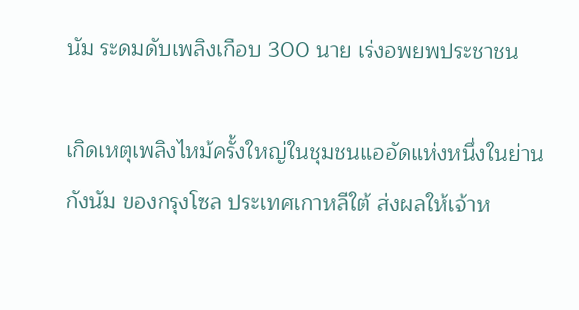นัม ระดมดับเพลิงเกือบ 300 นาย เร่งอพยพประชาชน

เกิดเหตุเพลิงไหม้ครั้งใหญ่ในชุมชนแออัดแห่งหนึ่งในย่านกังนัม ของกรุงโซล ประเทศเกาหลีใต้ ส่งผลให้เจ้าห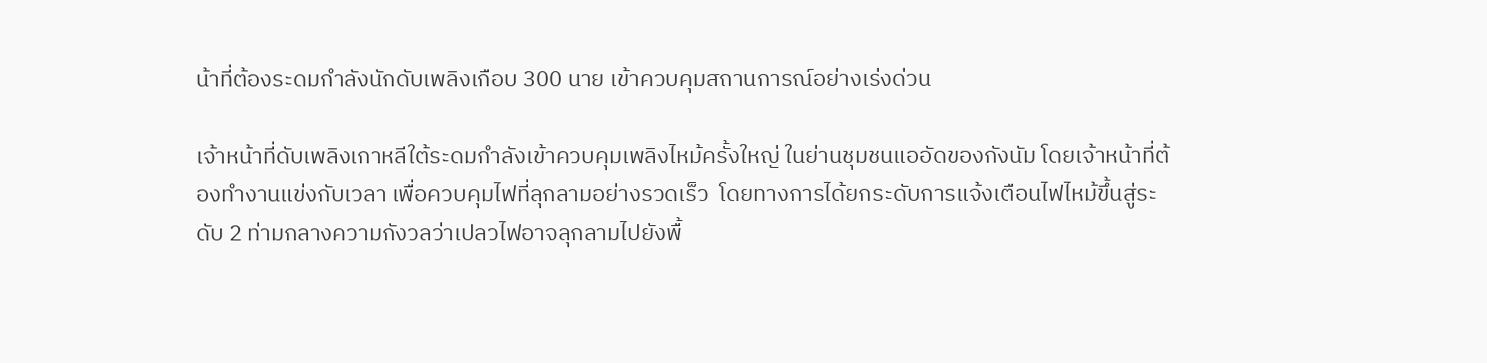น้าที่ต้องระดมกำลังนักดับเพลิงเกือบ 300 นาย เข้าควบคุมสถานการณ์อย่างเร่งด่วน

เจ้าหน้าที่ดับเพลิงเกาหลีใต้ระดมกำลังเข้าควบคุมเพลิงไหม้ครั้งใหญ่ ในย่านชุมชนแออัดของกังนัม โดยเจ้าหน้าที่ต้องทำงานแข่งกับเวลา เพื่อควบคุมไฟที่ลุกลามอย่างรวดเร็ว  โดยทางการได้ยกระดับการแจ้งเตือนไฟไหม้ขึ้นสู่ระดับ 2 ท่ามกลางความกังวลว่าเปลวไฟอาจลุกลามไปยังพื้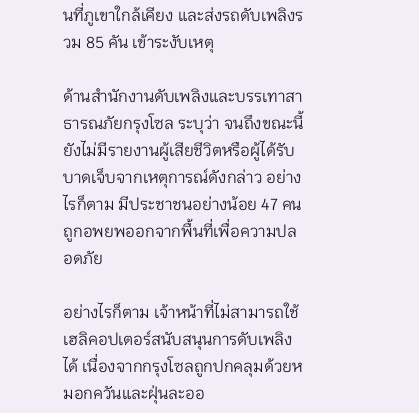นที่ภูเขาใกล้เคียง และส่งรถดับเพลิงรวม 85 คัน เข้าระงับเหตุ

ด้านสำนักงานดับเพลิงและบรรเทาสาธารณภัยกรุงโซล ระบุว่า จนถึงขณะนี้ยังไม่มีรายงานผู้เสียชีวิตหรือผู้ได้รับบาดเจ็บจากเหตุการณ์ดังกล่าว อย่างไรก็ตาม มีประชาชนอย่างน้อย 47 คน ถูกอพยพออกจากพื้นที่เพื่อความปลอดภัย

อย่างไรก็ตาม เจ้าหน้าที่ไม่สามารถใช้เฮลิคอปเตอร์สนับสนุนการดับเพลิงได้ เนื่องจากกรุงโซลถูกปกคลุมด้วยหมอกควันและฝุ่นละออ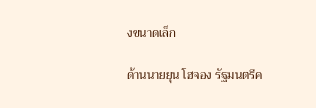งขนาดเล็ก

ด้านนายยุน โฮจอง รัฐมนตรีค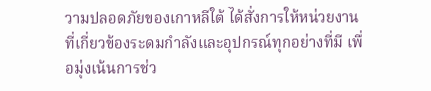วามปลอดภัยของเกาหลีใต้ ได้สั่งการให้หน่วยงานที่เกี่ยวข้องระดมกำลังและอุปกรณ์ทุกอย่างที่มี เพื่อมุ่งเน้นการช่ว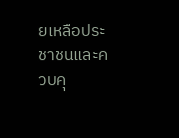ยเหลือประชาชนและควบคุ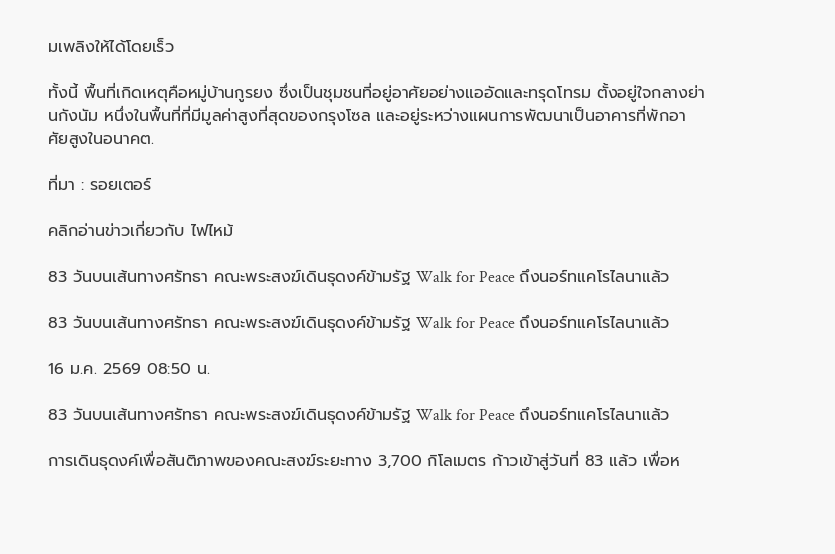มเพลิงให้ได้โดยเร็ว

ทั้งนี้ พื้นที่เกิดเหตุคือหมู่บ้านกูรยง ซึ่งเป็นชุมชนที่อยู่อาศัยอย่างแออัดและทรุดโทรม ตั้งอยู่ใจกลางย่านกังนัม หนึ่งในพื้นที่ที่มีมูลค่าสูงที่สุดของกรุงโซล และอยู่ระหว่างแผนการพัฒนาเป็นอาคารที่พักอาศัยสูงในอนาคต.

ที่มา : รอยเตอร์

คลิกอ่านข่าวเกี่ยวกับ ไฟไหม้

83 วันบนเส้นทางศรัทธา คณะพระสงฆ์เดินธุดงค์ข้ามรัฐ Walk for Peace ถึงนอร์ทแคโรไลนาแล้ว

83 วันบนเส้นทางศรัทธา คณะพระสงฆ์เดินธุดงค์ข้ามรัฐ Walk for Peace ถึงนอร์ทแคโรไลนาแล้ว

16 ม.ค. 2569 08:50 น.

83 วันบนเส้นทางศรัทธา คณะพระสงฆ์เดินธุดงค์ข้ามรัฐ Walk for Peace ถึงนอร์ทแคโรไลนาแล้ว

การเดินธุดงค์เพื่อสันติภาพของคณะสงฆ์ระยะทาง 3,700 กิโลเมตร ก้าวเข้าสู่วันที่ 83 แล้ว เพื่อห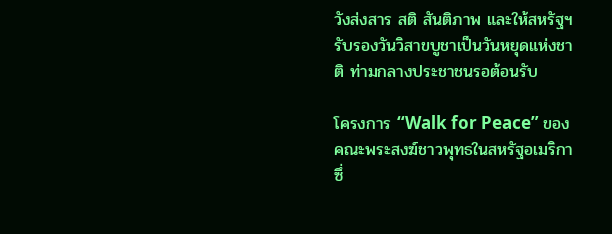วังส่งสาร สติ สันติภาพ และให้สหรัฐฯ รับรองวันวิสาขบูชาเป็นวันหยุดแห่งชาติ ท่ามกลางประชาชนรอต้อนรับ

โครงการ “Walk for Peace” ของคณะพระสงฆ์ชาวพุทธในสหรัฐอเมริกา ซึ่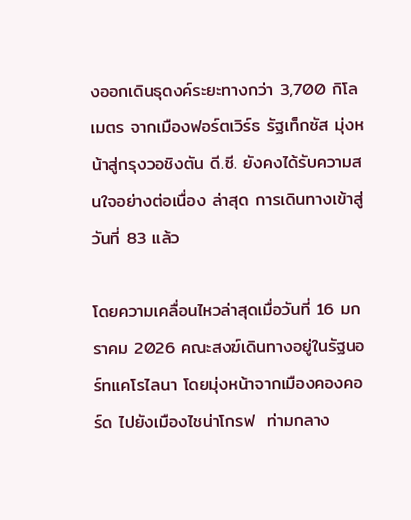งออกเดินธุดงค์ระยะทางกว่า 3,700 กิโลเมตร จากเมืองฟอร์ตเวิร์ธ รัฐเท็กซัส มุ่งหน้าสู่กรุงวอชิงตัน ดี.ซี. ยังคงได้รับความสนใจอย่างต่อเนื่อง ล่าสุด การเดินทางเข้าสู่วันที่ 83 แล้ว

โดยความเคลื่อนไหวล่าสุดเมื่อวันที่ 16 มกราคม 2026 คณะสงฆ์เดินทางอยู่ในรัฐนอร์ทแคโรไลนา โดยมุ่งหน้าจากเมืองคองคอร์ด ไปยังเมืองไชน่าโกรฟ  ท่ามกลาง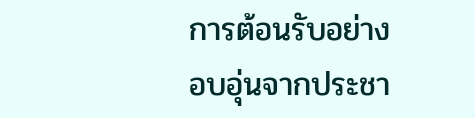การต้อนรับอย่างอบอุ่นจากประชา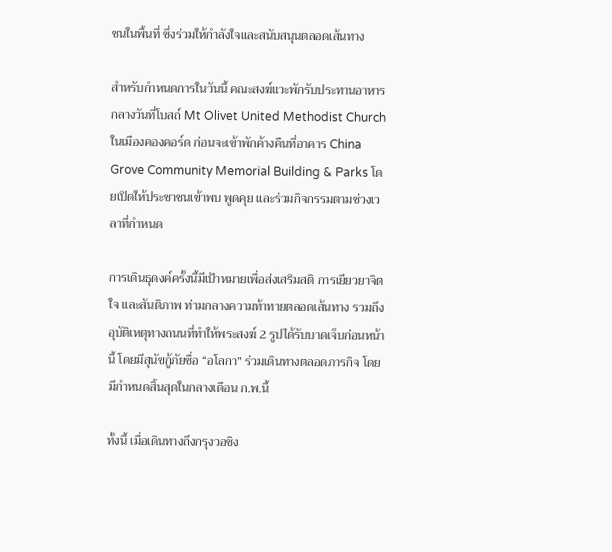ชนในพื้นที่ ซึ่งร่วมให้กำลังใจและสนับสนุนตลอดเส้นทาง

สำหรับกำหนดการในวันนี้ คณะสงฆ์แวะพักรับประทานอาหารกลางวันที่โบสถ์ Mt Olivet United Methodist Church ในเมืองคองคอร์ด ก่อนจะเข้าพักค้างคืนที่อาคาร China Grove Community Memorial Building & Parks โดยเปิดให้ประชาชนเข้าพบ พูดคุย และร่วมกิจกรรมตามช่วงเวลาที่กำหนด

การเดินธุดงค์ครั้งนี้มีเป้าหมายเพื่อส่งเสริมสติ การเยียวยาจิตใจ และสันติภาพ ท่ามกลางความท้าทายตลอดเส้นทาง รวมถึงอุบัติเหตุทางถนนที่ทำให้พระสงฆ์ 2 รูปได้รับบาดเจ็บก่อนหน้านี้ โดยมีสุนัขกู้ภัยชื่อ “อโลกา” ร่วมเดินทางตลอดภารกิจ โดยมีกำหนดสิ้นสุดในกลางเดือน ก.พ.นี้

ทั้งนี้ เมื่อเดินทางถึงกรุงวอชิง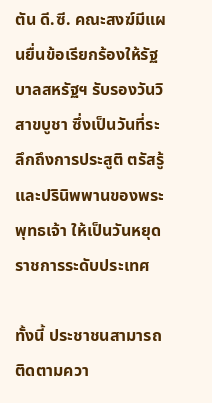ตัน ดี.ซี. คณะสงฆ์มีแผนยื่นข้อเรียกร้องให้รัฐบาลสหรัฐฯ รับรองวันวิสาขบูชา ซึ่งเป็นวันที่ระลึกถึงการประสูติ ตรัสรู้ และปรินิพพานของพระพุทธเจ้า ให้เป็นวันหยุดราชการระดับประเทศ

ทั้งนี้ ประชาชนสามารถติดตามควา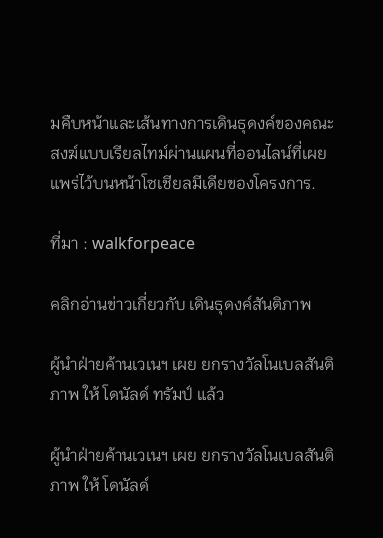มคืบหน้าและเส้นทางการเดินธุดงค์ของคณะสงฆ์แบบเรียลไทม์ผ่านแผนที่ออนไลน์ที่เผยแพร่ไว้บนหน้าโซเชียลมีเดียของโครงการ.

ที่มา : walkforpeace

คลิกอ่านข่าวเกี่ยวกับ เดินธุดงค์สันติภาพ

ผู้นำฝ่ายค้านเวเนฯ เผย ยกรางวัลโนเบลสันติภาพ ให้ โดนัลด์ ทรัมป์ แล้ว

ผู้นำฝ่ายค้านเวเนฯ เผย ยกรางวัลโนเบลสันติภาพ ให้ โดนัลด์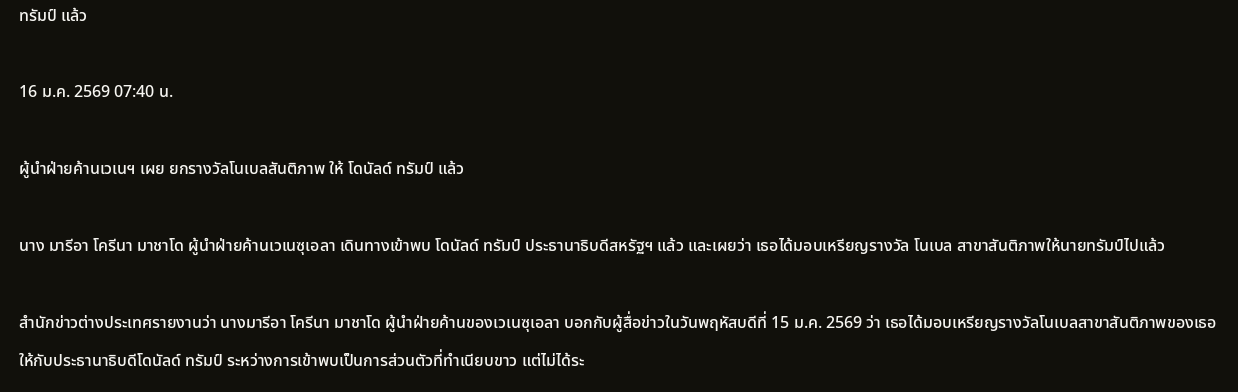ทรัมป์ แล้ว

16 ม.ค. 2569 07:40 น.

ผู้นำฝ่ายค้านเวเนฯ เผย ยกรางวัลโนเบลสันติภาพ ให้ โดนัลด์ ทรัมป์ แล้ว

นาง มารีอา โครีนา มาชาโด ผู้นำฝ่ายค้านเวเนซุเอลา เดินทางเข้าพบ โดนัลด์ ทรัมป์ ประธานาธิบดีสหรัฐฯ แล้ว และเผยว่า เธอได้มอบเหรียญรางวัล โนเบล สาขาสันติภาพให้นายทรัมป์ไปแล้ว

สำนักข่าวต่างประเทศรายงานว่า นางมารีอา โครีนา มาชาโด ผู้นำฝ่ายค้านของเวเนซุเอลา บอกกับผู้สื่อข่าวในวันพฤหัสบดีที่ 15 ม.ค. 2569 ว่า เธอได้มอบเหรียญรางวัลโนเบลสาขาสันติภาพของเธอให้กับประธานาธิบดีโดนัลด์ ทรัมป์ ระหว่างการเข้าพบเป็นการส่วนตัวที่ทำเนียบขาว แต่ไม่ได้ระ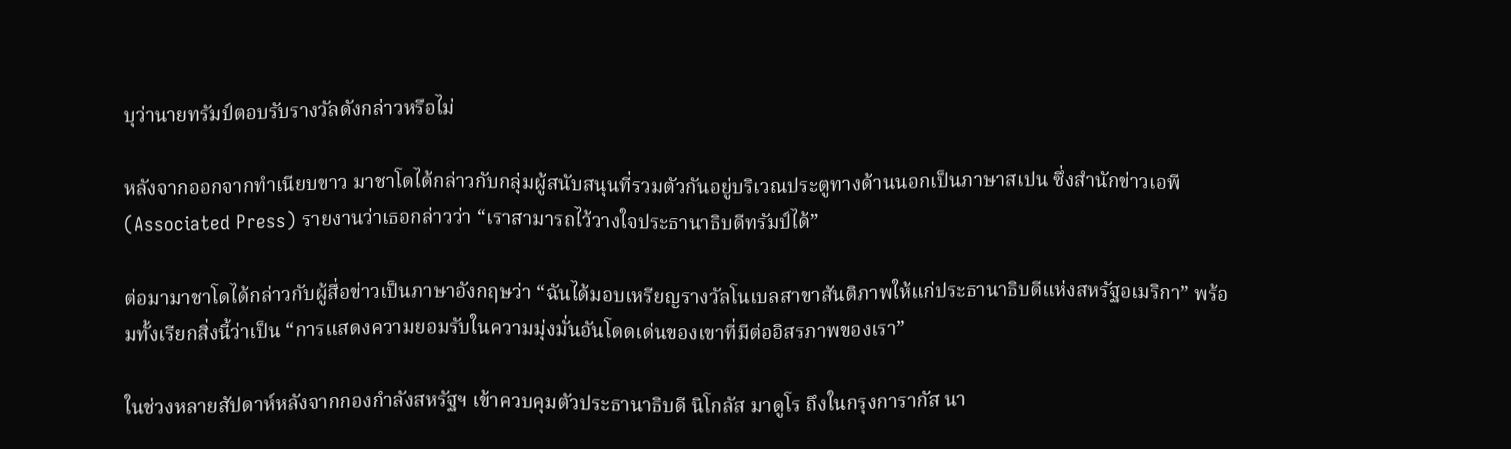บุว่านายทรัมป์ตอบรับรางวัลดังกล่าวหรือไม่

หลังจากออกจากทำเนียบขาว มาชาโดได้กล่าวกับกลุ่มผู้สนับสนุนที่รวมตัวกันอยู่บริเวณประตูทางด้านนอกเป็นภาษาสเปน ซึ่งสำนักข่าวเอพี (Associated Press) รายงานว่าเธอกล่าวว่า “เราสามารถไว้วางใจประธานาธิบดีทรัมป์ได้”

ต่อมามาชาโดได้กล่าวกับผู้สื่อข่าวเป็นภาษาอังกฤษว่า “ฉันได้มอบเหรียญรางวัลโนเบลสาขาสันติภาพให้แก่ประธานาธิบดีแห่งสหรัฐอเมริกา” พร้อมทั้งเรียกสิ่งนี้ว่าเป็น “การแสดงความยอมรับในความมุ่งมั่นอันโดดเด่นของเขาที่มีต่ออิสรภาพของเรา”

ในช่วงหลายสัปดาห์หลังจากกองกำลังสหรัฐฯ เข้าควบคุมตัวประธานาธิบดี นิโกลัส มาดูโร ถึงในกรุงการากัส นา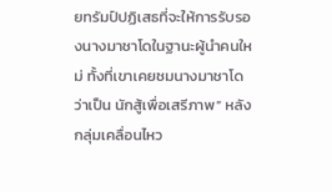ยทรัมป์ปฏิเสธที่จะให้การรับรองนางมาชาโดในฐานะผู้นำคนใหม่ ทั้งที่เขาเคยชมนางมาชาโดว่าเป็น นักสู้เพื่อเสรีภาพ” หลังกลุ่มเคลื่อนไหว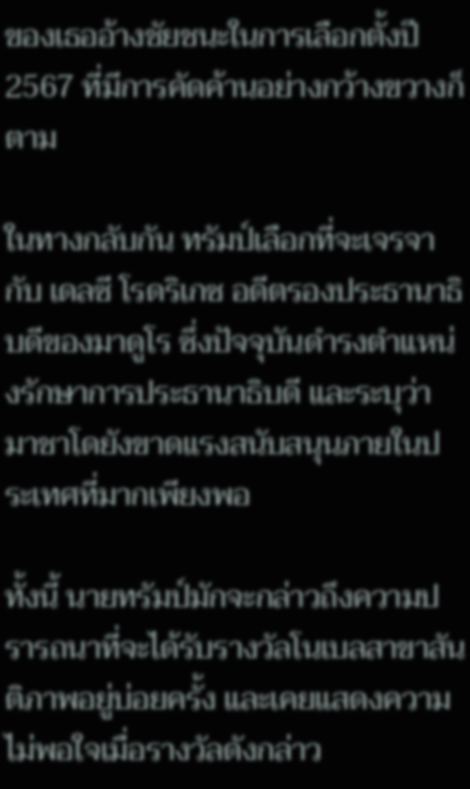ของเธออ้างชัยชนะในการเลือกตั้งปี 2567 ที่มีการคัดค้านอย่างกว้างขวางก็ตาม

ในทางกลับกัน ทรัมป์เลือกที่จะเจรจากับ เดลซี โรดริเกซ อดีตรองประธานาธิบดีของมาดูโร ซึ่งปัจจุบันดำรงตำแหน่งรักษาการประธานาธิบดี และระบุว่า มาชาโดยังขาดแรงสนับสนุนภายในประเทศที่มากเพียงพอ

ทั้งนี้ นายทรัมป์มักจะกล่าวถึงความปรารถนาที่จะได้รับรางวัลโนเบลสาขาสันติภาพอยู่บ่อยครั้ง และเคยแสดงความไม่พอใจเมื่อรางวัลดังกล่าว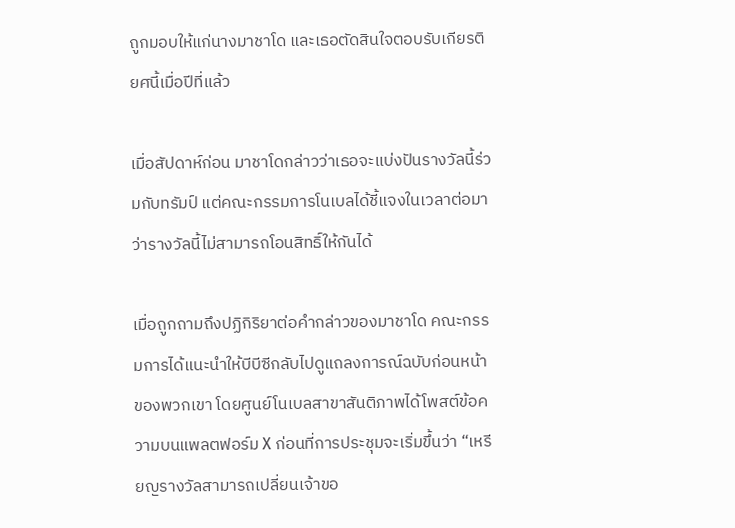ถูกมอบให้แก่นางมาชาโด และเธอตัดสินใจตอบรับเกียรติยศนี้เมื่อปีที่แล้ว

เมื่อสัปดาห์ก่อน มาชาโดกล่าวว่าเธอจะแบ่งปันรางวัลนี้ร่วมกับทรัมป์ แต่คณะกรรมการโนเบลได้ชี้แจงในเวลาต่อมาว่ารางวัลนี้ไม่สามารถโอนสิทธิ์ให้กันได้

เมื่อถูกถามถึงปฏิกิริยาต่อคำกล่าวของมาชาโด คณะกรรมการได้แนะนำให้บีบีซีกลับไปดูแถลงการณ์ฉบับก่อนหน้าของพวกเขา โดยศูนย์โนเบลสาขาสันติภาพได้โพสต์ข้อความบนแพลตฟอร์ม X ก่อนที่การประชุมจะเริ่มขึ้นว่า “เหรียญรางวัลสามารถเปลี่ยนเจ้าขอ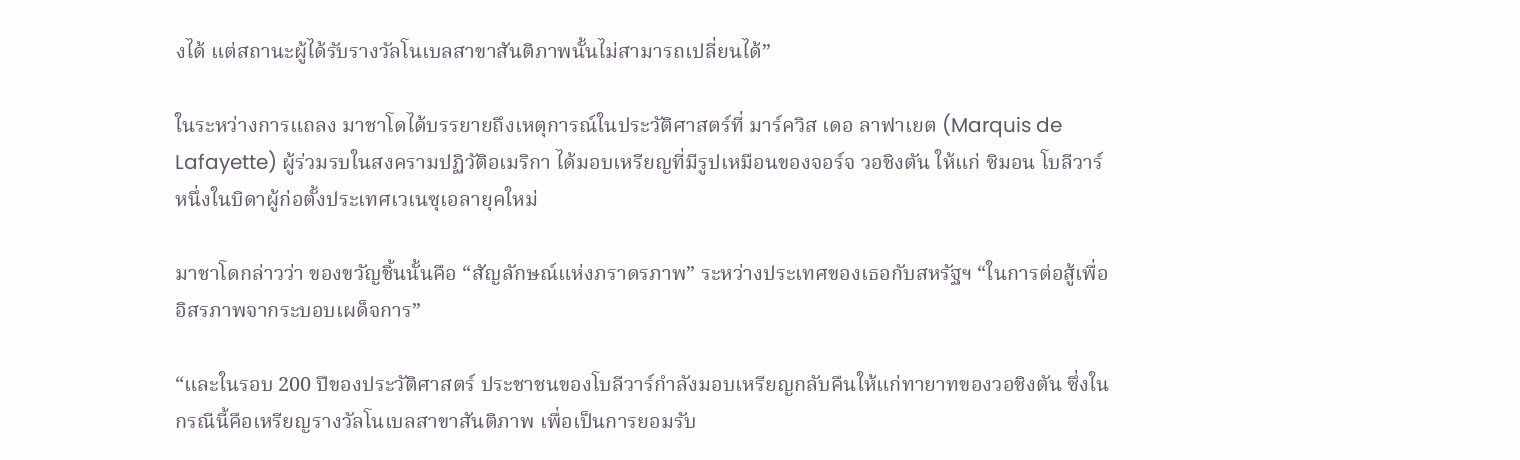งได้ แต่สถานะผู้ได้รับรางวัลโนเบลสาขาสันติภาพนั้นไม่สามารถเปลี่ยนได้”

ในระหว่างการแถลง มาชาโดได้บรรยายถึงเหตุการณ์ในประวัติศาสตร์ที่ มาร์ควิส เดอ ลาฟาเยต (Marquis de Lafayette) ผู้ร่วมรบในสงครามปฏิวัติอเมริกา ได้มอบเหรียญที่มีรูปเหมือนของจอร์จ วอชิงตัน ให้แก่ ซิมอน โบลีวาร์ หนึ่งในบิดาผู้ก่อตั้งประเทศเวเนซุเอลายุคใหม่

มาชาโดกล่าวว่า ของขวัญชิ้นนั้นคือ “สัญลักษณ์แห่งภราดรภาพ” ระหว่างประเทศของเธอกับสหรัฐฯ “ในการต่อสู้เพื่ออิสรภาพจากระบอบเผด็จการ”

“และในรอบ 200 ปีของประวัติศาสตร์ ประชาชนของโบลีวาร์กำลังมอบเหรียญกลับคืนให้แก่ทายาทของวอชิงตัน ซึ่งในกรณีนี้คือเหรียญรางวัลโนเบลสาขาสันติภาพ เพื่อเป็นการยอมรับ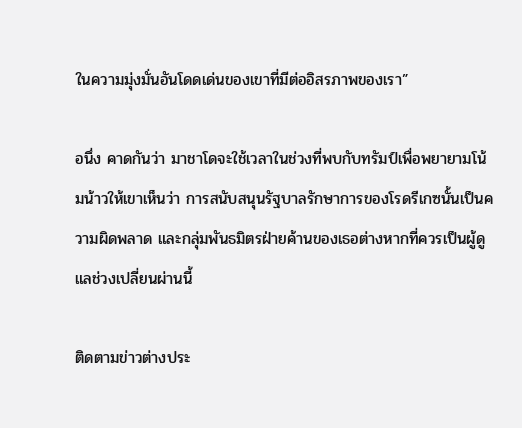ในความมุ่งมั่นอันโดดเด่นของเขาที่มีต่ออิสรภาพของเรา”

อนึ่ง คาดกันว่า มาชาโดจะใช้เวลาในช่วงที่พบกับทรัมป์เพื่อพยายามโน้มน้าวให้เขาเห็นว่า การสนับสนุนรัฐบาลรักษาการของโรดรีเกซนั้นเป็นความผิดพลาด และกลุ่มพันธมิตรฝ่ายค้านของเธอต่างหากที่ควรเป็นผู้ดูแลช่วงเปลี่ยนผ่านนี้

ติดตามข่าวต่างประ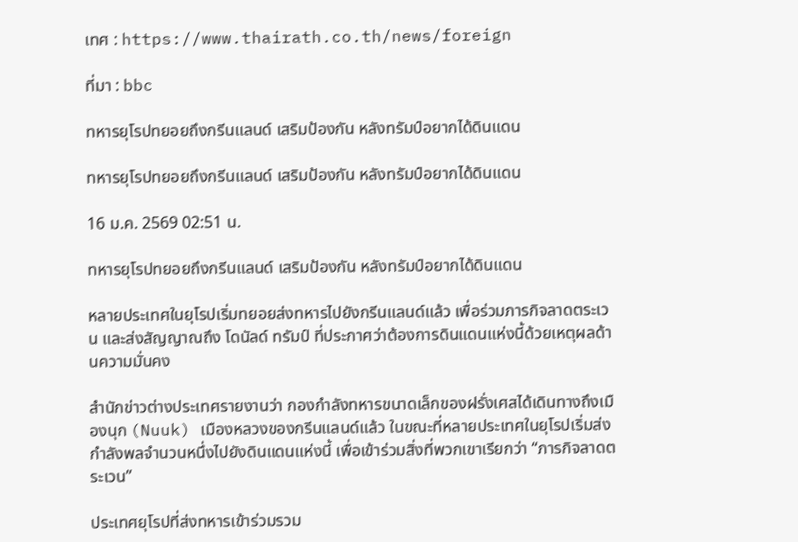เทศ : https://www.thairath.co.th/news/foreign

ที่มา : bbc

ทหารยุโรปทยอยถึงกรีนแลนด์ เสริมป้องกัน หลังทรัมป์อยากได้ดินแดน

ทหารยุโรปทยอยถึงกรีนแลนด์ เสริมป้องกัน หลังทรัมป์อยากได้ดินแดน

16 ม.ค. 2569 02:51 น.

ทหารยุโรปทยอยถึงกรีนแลนด์ เสริมป้องกัน หลังทรัมป์อยากได้ดินแดน

หลายประเทศในยุโรปเริ่มทยอยส่งทหารไปยังกรีนแลนด์แล้ว เพื่อร่วมภารกิจลาดตระเวน และส่งสัญญาณถึง โดนัลด์ ทรัมป์ ที่ประกาศว่าต้องการดินแดนแห่งนี้ด้วยเหตุผลด้านความมั่นคง

สำนักข่าวต่างประเทศรายงานว่า กองกำลังทหารขนาดเล็กของฝรั่งเศสได้เดินทางถึงเมืองนุก (Nuuk) เมืองหลวงของกรีนแลนด์แล้ว ในขณะที่หลายประเทศในยุโรปเริ่มส่งกำลังพลจำนวนหนึ่งไปยังดินแดนแห่งนี้ เพื่อเข้าร่วมสิ่งที่พวกเขาเรียกว่า “ภารกิจลาดตระเวน”

ประเทศยุโรปที่ส่งทหารเข้าร่วมรวม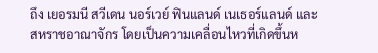ถึง เยอรมนี สวีเดน นอร์เวย์ ฟินแลนด์ เนเธอร์แลนด์ และสหราชอาณาจักร โดยเป็นความเคลื่อนไหวที่เกิดขึ้นห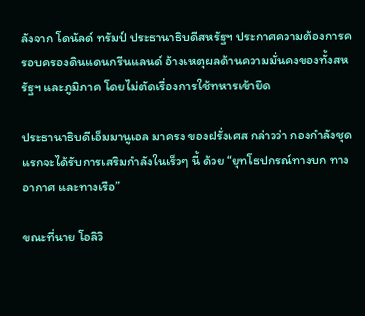ลังจาก โดนัลด์ ทรัมป์ ประธานาธิบดีสหรัฐฯ ประกาศความต้องการครอบครองดินแดนกรีนแลนด์ อ้างเหตุผลด้านความมั่นคงของทั้งสหรัฐฯ และภูมิภาค โดยไม่ตัดเรื่องการใช้ทหารเข้ายึด

ประธานาธิบดีเอ็มมานูเอล มาครง ของฝรั่งเศส กล่าวว่า กองกำลังชุดแรกจะได้รับการเสริมกำลังในเร็วๆ นี้ ด้วย “ยุทโธปกรณ์ทางบก ทางอากาศ และทางเรือ”

ขณะที่นาย โอลิวิ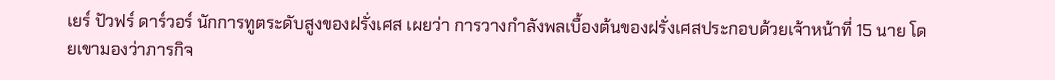เยร์ ปัวฟร์ ดาร์วอร์ นักการทูตระดับสูงของฝรั่งเศส เผยว่า การวางกำลังพลเบื้องต้นของฝรั่งเศสประกอบด้วยเจ้าหน้าที่ 15 นาย โดยเขามองว่าภารกิจ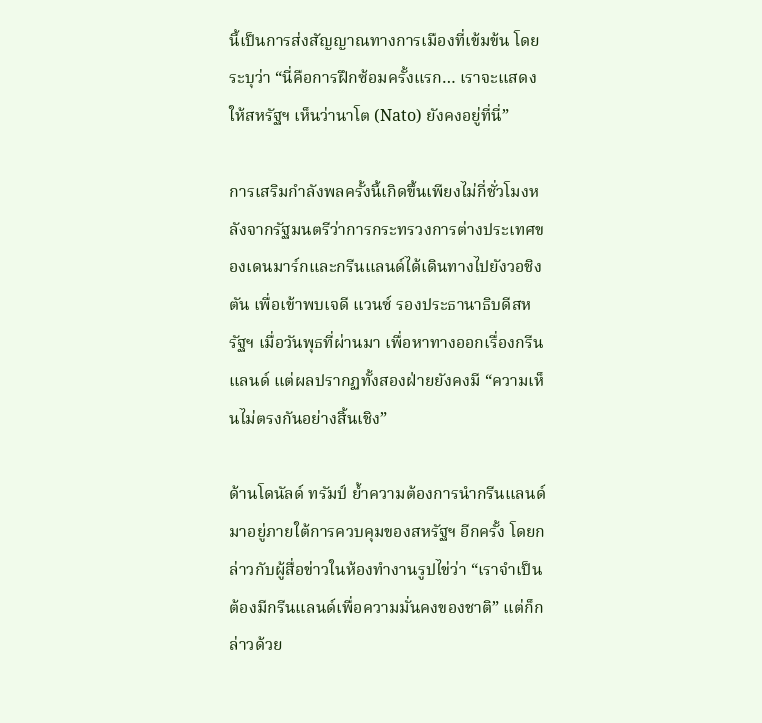นี้เป็นการส่งสัญญาณทางการเมืองที่เข้มข้น โดยระบุว่า “นี่คือการฝึกซ้อมครั้งแรก… เราจะแสดงให้สหรัฐฯ เห็นว่านาโต (Nato) ยังคงอยู่ที่นี่”

การเสริมกำลังพลครั้งนี้เกิดขึ้นเพียงไม่กี่ชั่วโมงหลังจากรัฐมนตรีว่าการกระทรวงการต่างประเทศของเดนมาร์กและกรีนแลนด์ได้เดินทางไปยังวอชิงตัน เพื่อเข้าพบเจดี แวนซ์ รองประธานาธิบดีสหรัฐฯ เมื่อวันพุธที่ผ่านมา เพื่อหาทางออกเรื่องกรีนแลนด์ แต่ผลปรากฏทั้งสองฝ่ายยังคงมี “ความเห็นไม่ตรงกันอย่างสิ้นเชิง”

ด้านโดนัลด์ ทรัมป์ ย้ำความต้องการนำกรีนแลนด์มาอยู่ภายใต้การควบคุมของสหรัฐฯ อีกครั้ง โดยกล่าวกับผู้สื่อข่าวในห้องทำงานรูปไข่ว่า “เราจำเป็นต้องมีกรีนแลนด์เพื่อความมั่นคงของชาติ” แต่ก็กล่าวด้วย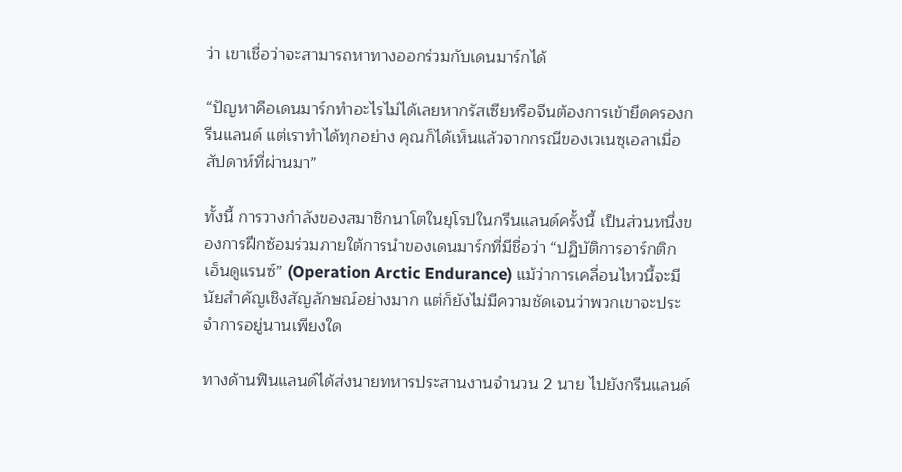ว่า เขาเชื่อว่าจะสามารถหาทางออกร่วมกับเดนมาร์กได้

“ปัญหาคือเดนมาร์กทำอะไรไม่ได้เลยหากรัสเซียหรือจีนต้องการเข้ายึดครองกรีนแลนด์ แต่เราทำได้ทุกอย่าง คุณก็ได้เห็นแล้วจากกรณีของเวเนซุเอลาเมื่อสัปดาห์ที่ผ่านมา”

ทั้งนี้ การวางกำลังของสมาชิกนาโตในยุโรปในกรีนแลนด์ครั้งนี้ เป็นส่วนหนึ่งของการฝึกซ้อมร่วมภายใต้การนำของเดนมาร์กที่มีชื่อว่า “ปฏิบัติการอาร์กติก เอ็นดูแรนซ์” (Operation Arctic Endurance) แม้ว่าการเคลื่อนไหวนี้จะมีนัยสำคัญเชิงสัญลักษณ์อย่างมาก แต่ก็ยังไม่มีความชัดเจนว่าพวกเขาจะประจำการอยู่นานเพียงใด

ทางด้านฟินแลนด์ได้ส่งนายทหารประสานงานจำนวน 2 นาย ไปยังกรีนแลนด์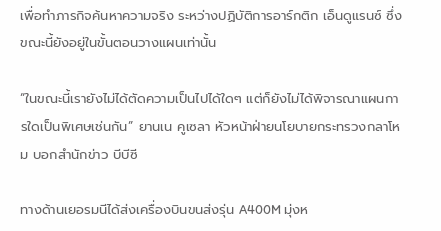เพื่อทำภารกิจค้นหาความจริง ระหว่างปฏิบัติการอาร์กติก เอ็นดูแรนซ์ ซึ่งขณะนี้ยังอยู่ในขั้นตอนวางแผนเท่านั้น

“ในขณะนี้เรายังไม่ได้ตัดความเป็นไปได้ใดๆ แต่ก็ยังไม่ได้พิจารณาแผนการใดเป็นพิเศษเช่นกัน” ยานเน คูเซลา หัวหน้าฝ่ายนโยบายกระทรวงกลาโหม บอกสำนักข่าว บีบีซี

ทางด้านเยอรมนีได้ส่งเครื่องบินขนส่งรุ่น A400M มุ่งห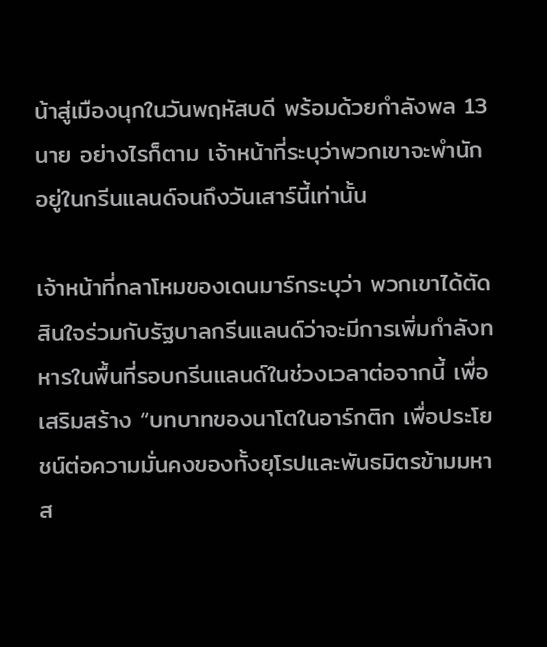น้าสู่เมืองนุกในวันพฤหัสบดี พร้อมด้วยกำลังพล 13 นาย อย่างไรก็ตาม เจ้าหน้าที่ระบุว่าพวกเขาจะพำนักอยู่ในกรีนแลนด์จนถึงวันเสาร์นี้เท่านั้น

เจ้าหน้าที่กลาโหมของเดนมาร์กระบุว่า พวกเขาได้ตัดสินใจร่วมกับรัฐบาลกรีนแลนด์ว่าจะมีการเพิ่มกำลังทหารในพื้นที่รอบกรีนแลนด์ในช่วงเวลาต่อจากนี้ เพื่อเสริมสร้าง “บทบาทของนาโตในอาร์กติก เพื่อประโยชน์ต่อความมั่นคงของทั้งยุโรปและพันธมิตรข้ามมหาส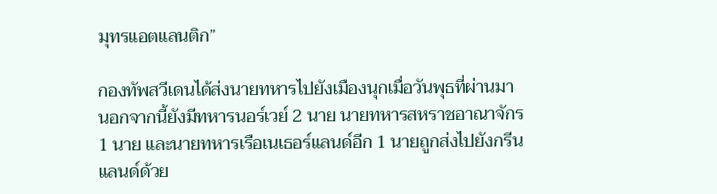มุทรแอตแลนติก”

กองทัพสวีเดนได้ส่งนายทหารไปยังเมืองนุกเมื่อวันพุธที่ผ่านมา นอกจากนี้ยังมีทหารนอร์เวย์ 2 นาย นายทหารสหราชอาณาจักร 1 นาย และนายทหารเรือเนเธอร์แลนด์อีก 1 นายถูกส่งไปยังกรีนแลนด์ด้วย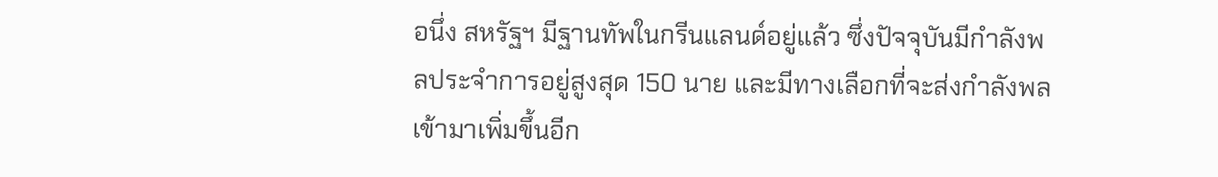อนึ่ง สหรัฐฯ มีฐานทัพในกรีนแลนด์อยู่แล้ว ซึ่งปัจจุบันมีกำลังพลประจำการอยู่สูงสุด 150 นาย และมีทางเลือกที่จะส่งกำลังพลเข้ามาเพิ่มขึ้นอีก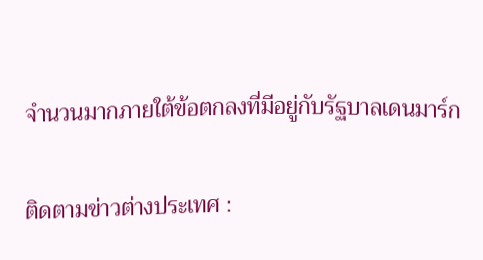จำนวนมากภายใต้ข้อตกลงที่มีอยู่กับรัฐบาลเดนมาร์ก

ติดตามข่าวต่างประเทศ :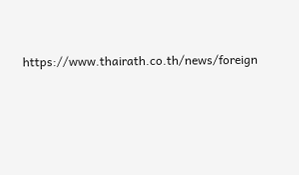https://www.thairath.co.th/news/foreign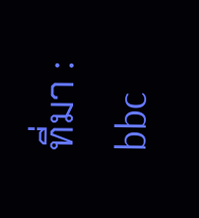ที่มา : bbc